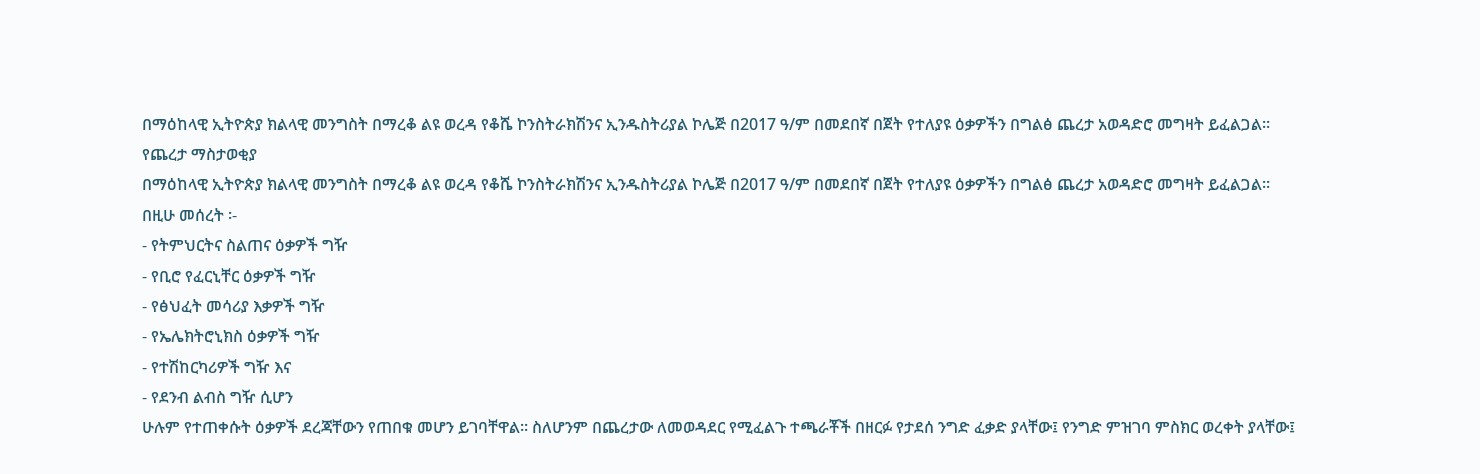በማዕከላዊ ኢትዮጵያ ክልላዊ መንግስት በማረቆ ልዩ ወረዳ የቆሼ ኮንስትራክሽንና ኢንዱስትሪያል ኮሌጅ በ2017 ዓ/ም በመደበኛ በጀት የተለያዩ ዕቃዎችን በግልፅ ጨረታ አወዳድሮ መግዛት ይፈልጋል፡፡
የጨረታ ማስታወቂያ
በማዕከላዊ ኢትዮጵያ ክልላዊ መንግስት በማረቆ ልዩ ወረዳ የቆሼ ኮንስትራክሽንና ኢንዱስትሪያል ኮሌጅ በ2017 ዓ/ም በመደበኛ በጀት የተለያዩ ዕቃዎችን በግልፅ ጨረታ አወዳድሮ መግዛት ይፈልጋል፡፡
በዚሁ መሰረት ፡-
- የትምህርትና ስልጠና ዕቃዎች ግዥ
- የቢሮ የፈርኒቸር ዕቃዎች ግዥ
- የፅህፈት መሳሪያ እቃዎች ግዥ
- የኤሌክትሮኒክስ ዕቃዎች ግዥ
- የተሽከርካሪዎች ግዥ እና
- የደንብ ልብስ ግዥ ሲሆን
ሁሉም የተጠቀሱት ዕቃዎች ደረጃቸውን የጠበቁ መሆን ይገባቸዋል፡፡ ስለሆንም በጨረታው ለመወዳደር የሚፈልጉ ተጫራቾች በዘርፉ የታደሰ ንግድ ፈቃድ ያላቸው፤ የንግድ ምዝገባ ምስክር ወረቀት ያላቸው፤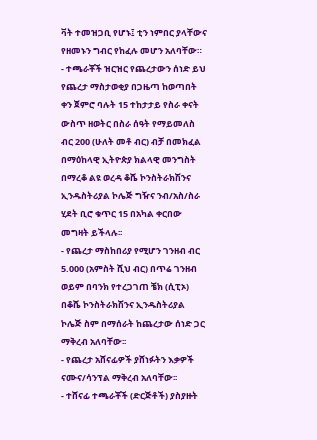ቫት ተመዝጋቢ የሆኑ፤ ቲን ነምበር ያላቸውና የዘመኑን ግብር የከፈሉ መሆን አለባቸው።
- ተጫራቾች ዝርዝር የጨረታውን ሰነድ ይህ የጨረታ ማስታወቂያ በጋዜጣ ከወጣበት ቀን ጀምሮ ባሉት 15 ተከታታይ የስራ ቀናት ውስጥ ዘወትር በስራ ሰዓት የማይመለስ ብር 200 (ሁለት መቶ ብር) ብቻ በመክፈል በማዕከላዊ ኢትዮጵያ ክልላዊ መንግስት በማረቆ ልዩ ወረዳ ቆሼ ኮንስትራክሽንና ኢንዱስትሪያል ኮሌጅ ግዥና ንብ/አስ/ስራ ሂደት ቢሮ ቁጥር 15 በአካል ቀርበው መግዛት ይችላሉ፡፡
- የጨረታ ማስከበሪያ የሚሆን ገንዘብ ብር 5.000 (አምስት ሺህ ብር) በጥሬ ገንዘብ ወይም በባንክ የተረጋገጠ ቼክ (ሲፒኦ) በቆሼ ኮንስትራክሽንና ኢንዱስትሪያል ኮሌጅ ስም በማሰራት ከጨረታው ሰነድ ጋር ማቅረብ አለባቸው፡፡
- የጨረታ አሸናፊዎች ያሸነፉትን እቃዎች ናሙና/ሳንፕል ማቅረብ አለባቸው፡፡
- ተሸናፊ ተጫራቾች (ድርጅቶች) ያስያዙት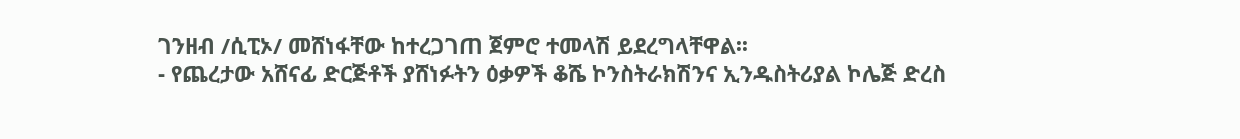ገንዘብ /ሲፒኦ/ መሸነፋቸው ከተረጋገጠ ጀምሮ ተመላሽ ይደረግላቸዋል፡፡
- የጨረታው አሸናፊ ድርጅቶች ያሸነፉትን ዕቃዎች ቆሼ ኮንስትራክሽንና ኢንዱስትሪያል ኮሌጅ ድረስ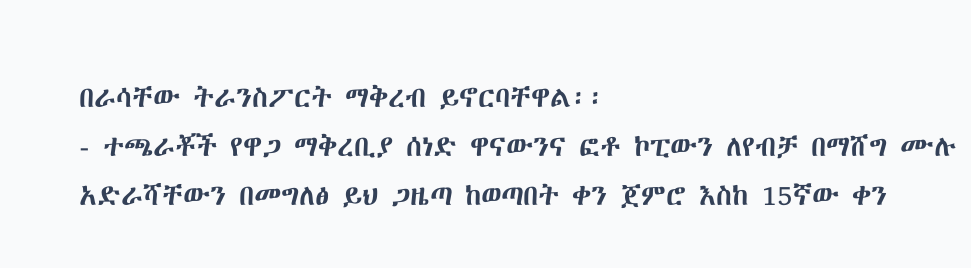በራሳቸው ትራንስፖርት ማቅረብ ይኖርባቸዋል፡፡
- ተጫራቾች የዋጋ ማቅረቢያ ሰነድ ዋናውንና ፎቶ ኮፒውን ለየብቻ በማሸግ ሙሉ አድራሻቸውን በመግለፅ ይህ ጋዜጣ ከወጣበት ቀን ጀምሮ እስከ 15ኛው ቀን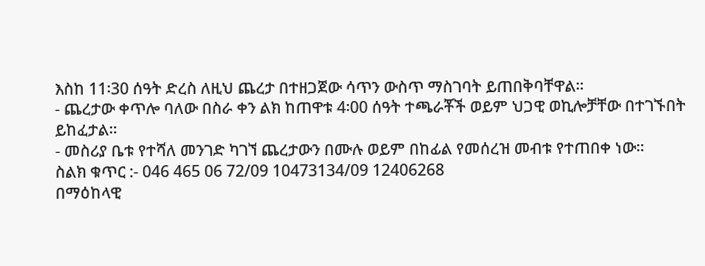እስከ 11፡30 ሰዓት ድረስ ለዚህ ጨረታ በተዘጋጀው ሳጥን ውስጥ ማስገባት ይጠበቅባቸዋል፡፡
- ጨረታው ቀጥሎ ባለው በስራ ቀን ልክ ከጠዋቱ 4፡00 ሰዓት ተጫራቾች ወይም ህጋዊ ወኪሎቻቸው በተገኙበት ይከፈታል፡፡
- መስሪያ ቤቱ የተሻለ መንገድ ካገኘ ጨረታውን በሙሉ ወይም በከፊል የመሰረዝ መብቱ የተጠበቀ ነው፡፡
ስልክ ቁጥር :- 046 465 06 72/09 10473134/09 12406268
በማዕከላዊ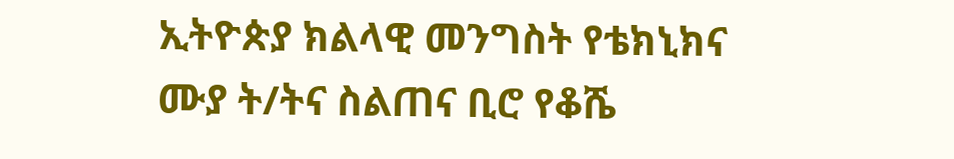ኢትዮጵያ ክልላዊ መንግስት የቴክኒክና ሙያ ት/ትና ስልጠና ቢሮ የቆሼ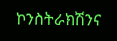ኮንስትራክሽንና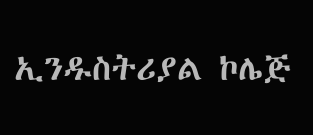ኢንዱስትሪያል ኮሌጅ